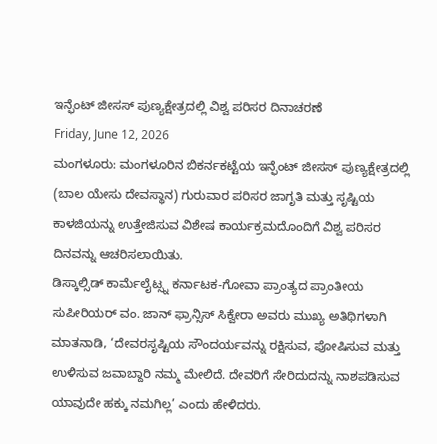ಇನ್ಫೆಂಟ್ ಜೀಸಸ್ ಪುಣ್ಯಕ್ಷೇತ್ರದಲ್ಲಿ ವಿಶ್ವ ಪರಿಸರ ದಿನಾಚರಣೆ
Friday, June 12, 2026
ಮಂಗಳೂರು: ಮಂಗಳೂರಿನ ಬಿಕರ್ನಕಟ್ಟೆಯ ಇನ್ಫೆಂಟ್ ಜೀಸಸ್ ಪುಣ್ಯಕ್ಷೇತ್ರದಲ್ಲಿ (ಬಾಲ ಯೇಸು ದೇವಸ್ಥಾನ) ಗುರುವಾರ ಪರಿಸರ ಜಾಗೃತಿ ಮತ್ತು ಸೃಷ್ಟಿಯ ಕಾಳಜಿಯನ್ನು ಉತ್ತೇಜಿಸುವ ವಿಶೇಷ ಕಾರ್ಯಕ್ರಮದೊಂದಿಗೆ ವಿಶ್ವ ಪರಿಸರ ದಿನವನ್ನು ಆಚರಿಸಲಾಯಿತು.
ಡಿಸ್ಕಾಲ್ಸಿಡ್ ಕಾರ್ಮೆಲೈಟ್ಸ್ನ ಕರ್ನಾಟಕ-ಗೋವಾ ಪ್ರಾಂತ್ಯದ ಪ್ರಾಂತೀಯ ಸುಪೀರಿಯರ್ ವಂ. ಜಾನ್ ಫ್ರಾನ್ಸಿಸ್ ಸಿಕ್ವೇರಾ ಅವರು ಮುಖ್ಯ ಅತಿಥಿಗಳಾಗಿ ಮಾತನಾಡಿ, ‘ದೇವರಸೃಷ್ಟಿಯ ಸೌಂದರ್ಯವನ್ನು ರಕ್ಷಿಸುವ, ಪೋಷಿಸುವ ಮತ್ತು ಉಳಿಸುವ ಜವಾಬ್ದಾರಿ ನಮ್ಮ ಮೇಲಿದೆ. ದೇವರಿಗೆ ಸೇರಿದುದನ್ನು ನಾಶಪಡಿಸುವ ಯಾವುದೇ ಹಕ್ಕು ನಮಗಿಲ್ಲ’ ಎಂದು ಹೇಳಿದರು.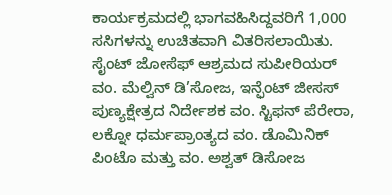ಕಾರ್ಯಕ್ರಮದಲ್ಲಿ ಭಾಗವಹಿಸಿದ್ದವರಿಗೆ 1,000 ಸಸಿಗಳನ್ನು ಉಚಿತವಾಗಿ ವಿತರಿಸಲಾಯಿತು.
ಸೈಂಟ್ ಜೋಸೆಫ್ ಆಶ್ರಮದ ಸುಪೀರಿಯರ್ ವಂ. ಮೆಲ್ವಿನ್ ಡಿ’ಸೋಜ, ಇನ್ಫೆಂಟ್ ಜೀಸಸ್ ಪುಣ್ಯಕ್ಷೇತ್ರದ ನಿರ್ದೇಶಕ ವಂ. ಸ್ಟಿಫನ್ ಪೆರೇರಾ, ಲಕ್ನೋ ಧರ್ಮಪ್ರಾಂತ್ಯದ ವಂ. ಡೊಮಿನಿಕ್ ಪಿಂಟೊ ಮತ್ತು ವಂ. ಅಶ್ವತ್ ಡಿಸೋಜ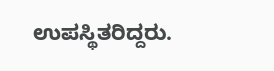ಉಪಸ್ಥಿತರಿದ್ದರು.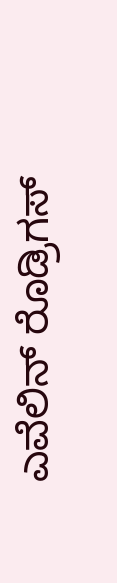ಎವೆಲಿನ್ ರೊಡ್ರಿಗಸ್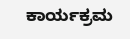ಕಾರ್ಯಕ್ರಮ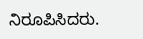ನಿರೂಪಿಸಿದರು.